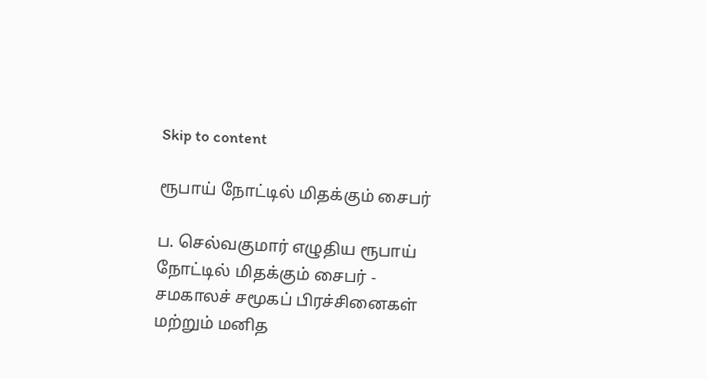Skip to content

ரூபாய் நோட்டில் மிதக்கும் சைபர்

ப. செல்வகுமார் எழுதிய ரூபாய் நோட்டில் மிதக்கும் சைபர் - சமகாலச் சமூகப் பிரச்சினைகள் மற்றும் மனித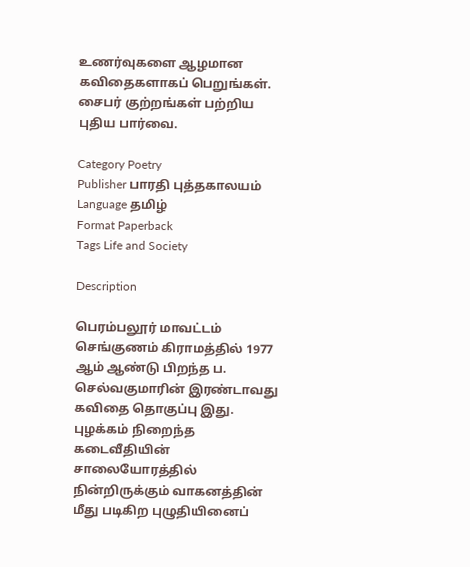உணர்வுகளை ஆழமான கவிதைகளாகப் பெறுங்கள். சைபர் குற்றங்கள் பற்றிய புதிய பார்வை.

Category Poetry
Publisher பாரதி புத்தகாலயம்
Language தமிழ்
Format Paperback
Tags Life and Society

Description

பெரம்பலூர் மாவட்டம் செங்குணம் கிராமத்தில் 1977 ஆம் ஆண்டு பிறந்த ப. செல்வகுமாரின் இரண்டாவது கவிதை தொகுப்பு இது. புழக்கம் நிறைந்த கடைவீதியின் சாலையோரத்தில் நின்றிருக்கும் வாகனத்தின் மீது படிகிற புழுதியினைப்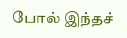போல் இந்தச்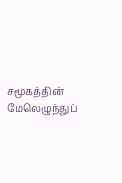சமூகத்தின் மேலெழுந்துப்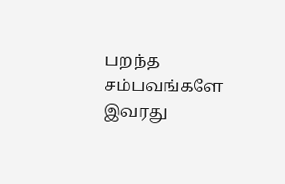பறந்த சம்பவங்களே இவரது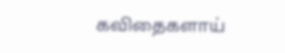கவிதைகளாய்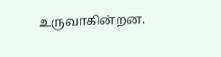உருவாகின்றன.